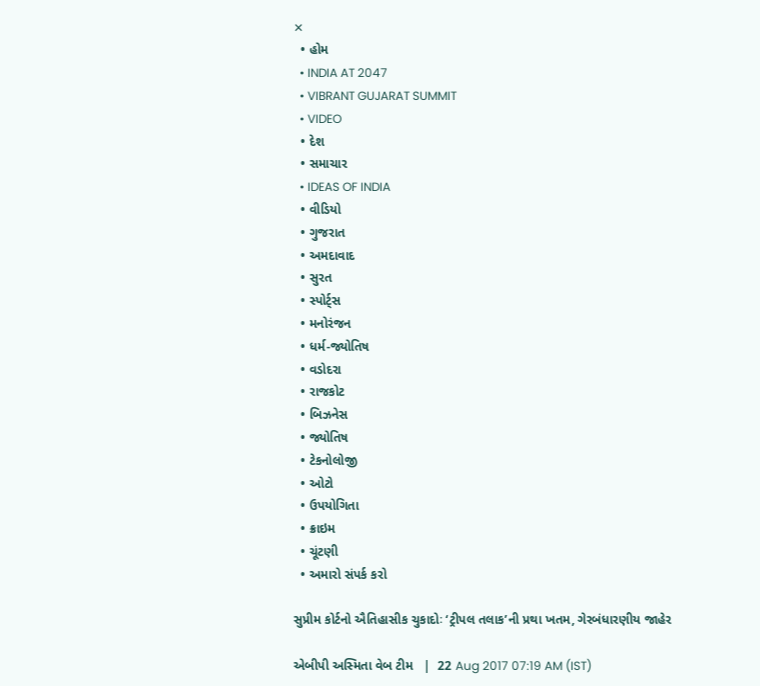✕
  • હોમ
  • INDIA AT 2047
  • VIBRANT GUJARAT SUMMIT
  • VIDEO
  • દેશ
  • સમાચાર
  • IDEAS OF INDIA
  • વીડિયો
  • ગુજરાત
  • અમદાવાદ
  • સુરત
  • સ્પોર્ટ્સ
  • મનોરંજન
  • ધર્મ-જ્યોતિષ
  • વડોદરા
  • રાજકોટ
  • બિઝનેસ
  • જ્યોતિષ
  • ટેકનોલોજી
  • ઓટો
  • ઉપયોગિતા
  • ક્રાઇમ
  • ચૂંટણી
  • અમારો સંપર્ક કરો

સુપ્રીમ કોર્ટનો ઐતિહાસીક ચુકાદોઃ ‘ટ્રીપલ તલાક’ની પ્રથા ખતમ, ગેરબંધારણીય જાહેર

એબીપી અસ્મિતા વેબ ટીમ   |  22 Aug 2017 07:19 AM (IST)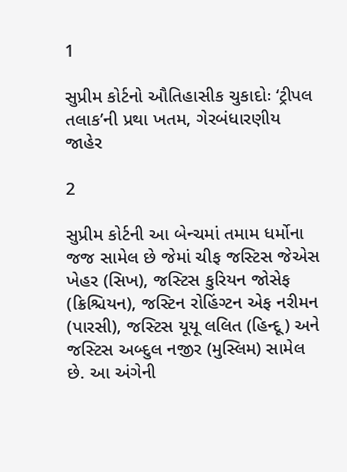1

સુપ્રીમ કોર્ટનો ઔતિહાસીક ચુકાદોઃ ‘ટ્રીપલ તલાક’ની પ્રથા ખતમ, ગેરબંધારણીય જાહેર

2

સુપ્રીમ કોર્ટની આ બેન્ચમાં તમામ ધર્મોના જજ સામેલ છે જેમાં ચીફ જસ્ટિસ જેએસ ખેહર (સિખ), જસ્ટિસ કુરિયન જોસેફ (ક્રિશ્ચિયન), જસ્ટિન રોહિંગ્ટન એફ નરીમન (પારસી), જસ્ટિસ યૂયૂ લલિત (હિન્દૂ) અને જસ્ટિસ અબ્દુલ નજીર (મુસ્લિમ) સામેલ છે. આ અંગેની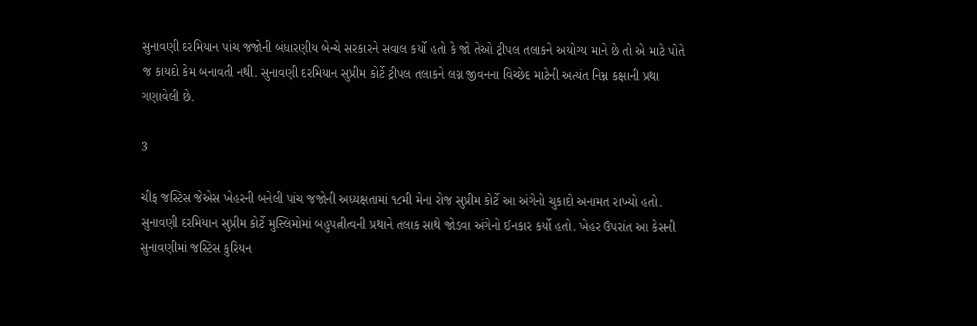સુનાવણી દરમિયાન પાંચ જજોની બંધારણીય બેન્ચે સરકારને સવાલ કર્યો હતો કે જો તેઓ ટ્રીપલ તલાકને અયોગ્ય માને છે તો એ માટે પોતે જ કાયદો કેમ બનાવતી નથી. સુનાવણી દરમિયાન સુપ્રીમ કોર્ટે ટ્રીપલ તલાકને લગ્ન જીવનના વિચ્છેદ માટેની અત્યંત નિમ્ન કક્ષાની પ્રથા ગણાવેલી છે.

3

ચીફ જસ્ટિસ જેએસ ખેહરની બનેલી પાંચ જજોની અધ્યક્ષતામાં ૧૮મી મેના રોજ સુપ્રીમ કોર્ટે આ અંગેનો ચુકાદો અનામત રાખ્યો હતો. સુનાવણી દરમિયાન સુપ્રીમ કોર્ટે મુસ્લિમોમાં બહુપત્નીત્વની પ્રથાને તલાક સાથે જોડવા અંગેનો ઈનકાર કર્યો હતો. ખેહર ઉપરાંત આ કેસની સુનાવણીમાં જસ્ટિસ કુરિયન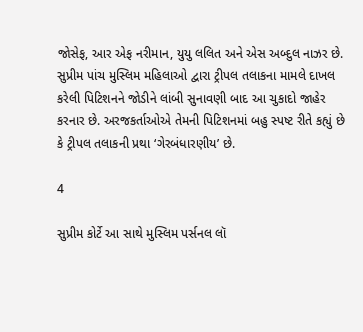જોસેફ, આર એફ નરીમાન, યુયુ લલિત અને એસ અબ્દુલ નાઝર છે. સુપ્રીમ પાંચ મુસ્લિમ મહિલાઓ દ્વારા ટ્રીપલ તલાકના મામલે દાખલ કરેલી પિટિશનને જોડીને લાંબી સુનાવણી બાદ આ ચુકાદો જાહેર કરનાર છે. અરજકર્તાઓએ તેમની પિટિશનમાં બહુ સ્પષ્ટ રીતે કહ્યું છે કે ટ્રીપલ તલાકની પ્રથા ‘ગેરબંધારણીય’ છે.

4

સુપ્રીમ કોર્ટે આ સાથે મુસ્લિમ પર્સનલ લૉ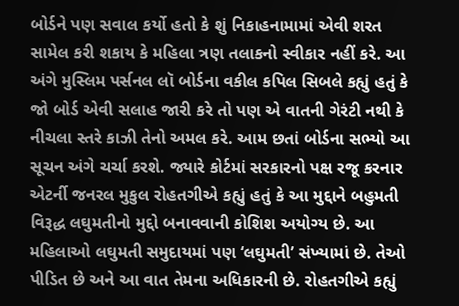બોર્ડને પણ સવાલ કર્યો હતો કે શું નિકાહનામામાં એવી શરત સામેલ કરી શકાય કે મહિલા ત્રણ તલાકનો સ્વીકાર નહીં કરે. આ અંગે મુસ્લિમ પર્સનલ લૉ બોર્ડના વકીલ કપિલ સિબલે કહ્યું હતું કે જો બોર્ડ એવી સલાહ જારી કરે તો પણ એ વાતની ગેરંટી નથી કે નીચલા સ્તરે કાઝી તેનો અમલ કરે. આમ છતાં બોર્ડના સભ્યો આ સૂચન અંગે ચર્ચા કરશે. જ્યારે કોર્ટમાં સરકારનો પક્ષ રજૂ કરનાર એટર્ની જનરલ મુકુલ રોહતગીએ કહ્યું હતું કે આ મુદ્દાને બહુમતી વિરૂદ્ધ લઘુમતીનો મુદ્દો બનાવવાની કોશિશ અયોગ્ય છે. આ મહિલાઓ લઘુમતી સમુદાયમાં પણ ‘લઘુમતી’ સંખ્યામાં છે. તેઓ પીડિત છે અને આ વાત તેમના અધિકારની છે. રોહતગીએ કહ્યું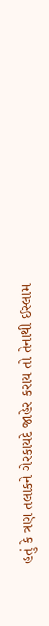હતું કે ત્રણ તલાકને ગેરકાયદે જાહેર કરાય તો તેનાથી ઈસ્લામ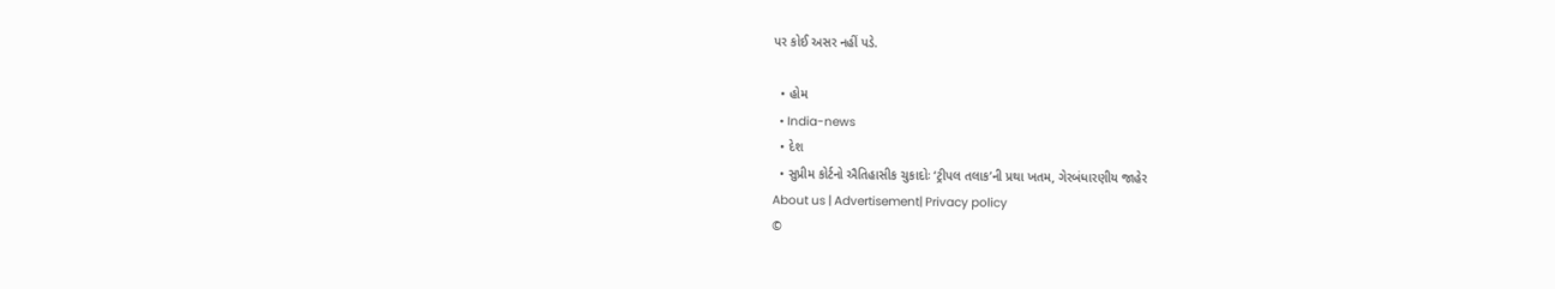પર કોઈ અસર નહીં પડે.

  • હોમ
  • India-news
  • દેશ
  • સુપ્રીમ કોર્ટનો ઐતિહાસીક ચુકાદોઃ ‘ટ્રીપલ તલાક’ની પ્રથા ખતમ, ગેરબંધારણીય જાહેર
About us | Advertisement| Privacy policy
©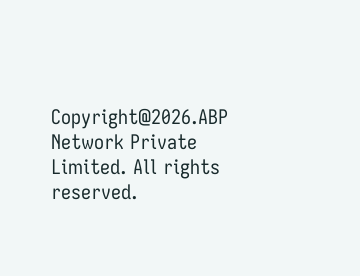Copyright@2026.ABP Network Private Limited. All rights reserved.